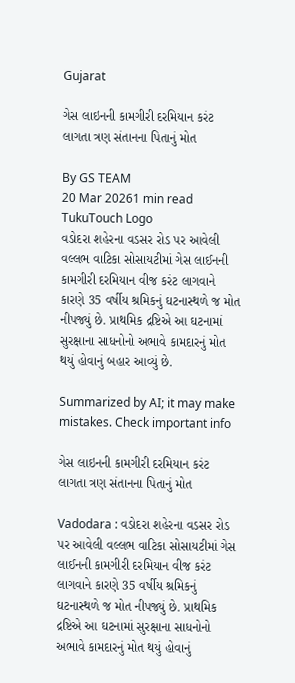Gujarat

ગેસ લાઇનની કામગીરી દરમિયાન કરંટ લાગતા ત્રણ સંતાનના પિતાનું મોત

By GS TEAM
20 Mar 20261 min read
TukuTouch Logo
વડોદરા શહેરના વડસર રોડ પર આવેલી વલ્લભ વાટિકા સોસાયટીમાં ગેસ લાઈનની કામગીરી દરમિયાન વીજ કરંટ લાગવાને કારણે 35 વર્ષીય શ્રમિકનું ઘટનાસ્થળે જ મોત નીપજ્યું છે. પ્રાથમિક દ્રષ્ટિએ આ ઘટનામાં સુરક્ષાના સાધનોનો અભાવે કામદારનું મોત થયું હોવાનું બહાર આવ્યું છે.

Summarized by AI; it may make mistakes. Check important info

ગેસ લાઇનની કામગીરી દરમિયાન કરંટ લાગતા ત્રણ સંતાનના પિતાનું મોત

Vadodara : વડોદરા શહેરના વડસર રોડ પર આવેલી વલ્લભ વાટિકા સોસાયટીમાં ગેસ લાઈનની કામગીરી દરમિયાન વીજ કરંટ લાગવાને કારણે 35 વર્ષીય શ્રમિકનું ઘટનાસ્થળે જ મોત નીપજ્યું છે. પ્રાથમિક દ્રષ્ટિએ આ ઘટનામાં સુરક્ષાના સાધનોનો અભાવે કામદારનું મોત થયું હોવાનું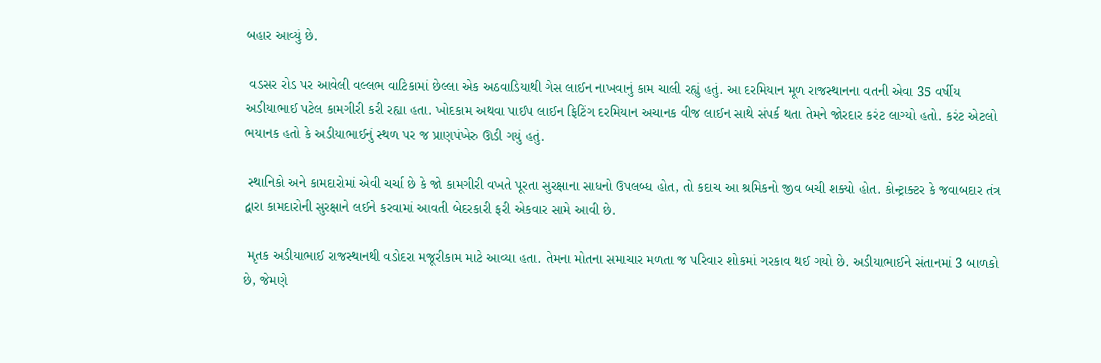બહાર આવ્યું છે.

 વડસર રોડ પર આવેલી વલ્લભ વાટિકામાં છેલ્લા એક અઠવાડિયાથી ગેસ લાઈન નાખવાનું કામ ચાલી રહ્યું હતું. આ દરમિયાન મૂળ રાજસ્થાનના વતની એવા 35 વર્ષીય અડીયાભાઈ પટેલ કામગીરી કરી રહ્યા હતા. ખોદકામ અથવા પાઈપ લાઈન ફિટિંગ દરમિયાન અચાનક વીજ લાઈન સાથે સંપર્ક થતા તેમને જોરદાર કરંટ લાગ્યો હતો. કરંટ એટલો ભયાનક હતો કે અડીયાભાઈનું સ્થળ પર જ પ્રાણપંખેરુ ઊડી ગયું હતું.

 સ્થાનિકો અને કામદારોમાં એવી ચર્ચા છે કે જો કામગીરી વખતે પૂરતા સુરક્ષાના સાધનો ઉપલબ્ધ હોત, તો કદાચ આ શ્રમિકનો જીવ બચી શક્યો હોત. કોન્ટ્રાક્ટર કે જવાબદાર તંત્ર દ્વારા કામદારોની સુરક્ષાને લઈને કરવામાં આવતી બેદરકારી ફરી એકવાર સામે આવી છે.

 મૃતક અડીયાભાઈ રાજસ્થાનથી વડોદરા મજૂરીકામ માટે આવ્યા હતા. તેમના મોતના સમાચાર મળતા જ પરિવાર શોકમાં ગરકાવ થઈ ગયો છે. અડીયાભાઈને સંતાનમાં 3 બાળકો છે, જેમણે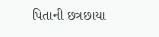પિતાની છત્રછાયા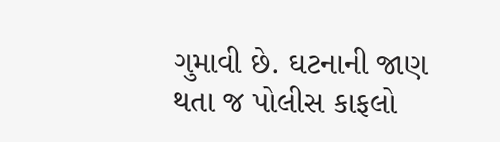ગુમાવી છે. ઘટનાની જાણ થતા જ પોલીસ કાફલો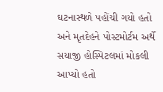ઘટનાસ્થળે પહોંચી ગયો હતો અને મૃતદેહને પોસ્ટમોર્ટમ અર્થે સયાજી હોસ્પિટલમાં મોકલી આપ્યો હતો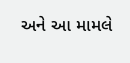અને આ મામલે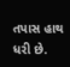તપાસ હાથ ધરી છે.